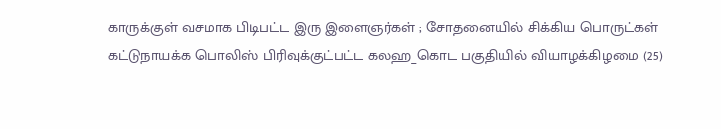காருக்குள் வசமாக பிடிபட்ட இரு இளைஞர்கள் ; சோதனையில் சிக்கிய பொருட்கள்
கட்டுநாயக்க பொலிஸ் பிரிவுக்குட்பட்ட கலஹ_கொட பகுதியில் வியாழக்கிழமை (25)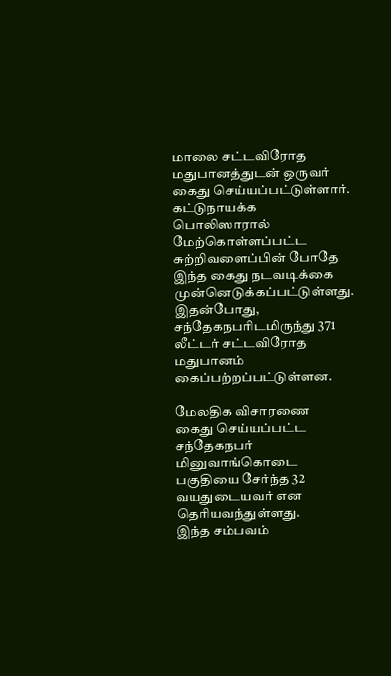மாலை சட்டவிரோத மதுபானத்துடன் ஒருவர் கைது செய்யப்பட்டுள்ளார்.
கட்டுநாயக்க பொலிஸாரால் மேற்கொள்ளப்பட்ட சுற்றிவளைப்பின் போதே இந்த கைது நடவடிக்கை முன்னெடுக்கப்பட்டுள்ளது. இதன்போது, சந்தேகநபரிடமிருந்து 371 லீட்டர் சட்டவிரோத மதுபானம் கைப்பற்றப்பட்டுள்ளன.

மேலதிக விசாரணை
கைது செய்யப்பட்ட சந்தேகநபர் மினுவாங்கொடை பகுதியை சேர்ந்த 32 வயதுடையவர் என தெரியவந்துள்ளது.
இந்த சம்பவம்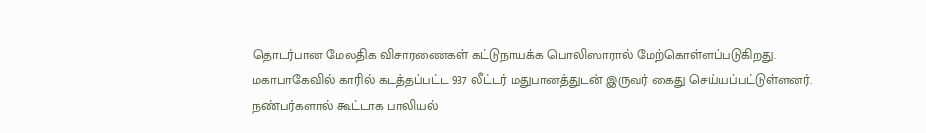தொடர்பான மேலதிக விசாரணைகள் கட்டுநாயக்க பொலிஸாரால் மேற்கொள்ளப்படுகிறது.
மகாபாகேவில் காரில் கடத்தப்பட்ட 937 லீட்டர் மதுபானத்துடன் இருவர் கைது செய்யப்பட்டுள்ளனர்.
நண்பர்களால் கூட்டாக பாலியல்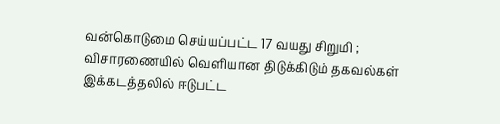வன்கொடுமை செய்யப்பட்ட 17 வயது சிறுமி ; விசாரணையில் வெளியான திடுக்கிடும் தகவல்கள்
இக்கடத்தலில் ஈடுபட்ட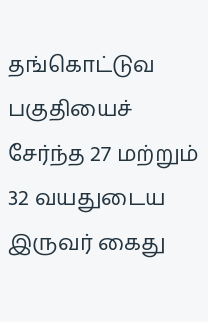தங்கொட்டுவ பகுதியைச் சேர்ந்த 27 மற்றும் 32 வயதுடைய இருவர் கைது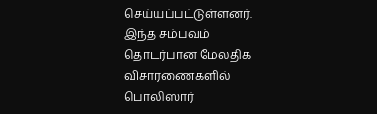செய்யப்பட்டுள்ளனர்.
இந்த சம்பவம் தொடர்பான மேலதிக விசாரணைகளில் பொலிஸார்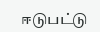ஈடுபட்டு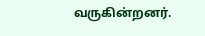வருகின்றனர்.